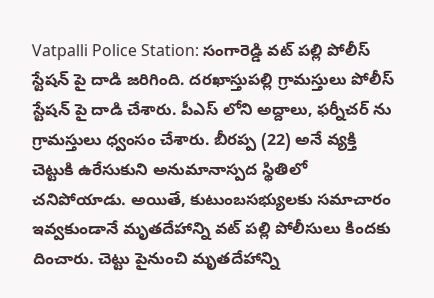Vatpalli Police Station: సంగారెడ్డి వట్ పల్లి పోలీస్ స్టేషన్ పై దాడి జరిగింది. దరఖాస్తుపల్లి గ్రామస్తులు పోలీస్ స్టేషన్ పై దాడి చేశారు. పీఎస్ లోని అద్దాలు, ఫర్నీచర్ ను గ్రామస్తులు ధ్వంసం చేశారు. బీరప్ప (22) అనే వ్యక్తి చెట్టుకి ఉరేసుకుని అనుమానాస్పద స్థితిలో చనిపోయాడు. అయితే, కుటుంబసభ్యులకు సమాచారం ఇవ్వకుండానే మృతదేహాన్ని వట్ పల్లి పోలీసులు కిందకు దించారు. చెట్టు పైనుంచి మృతదేహాన్ని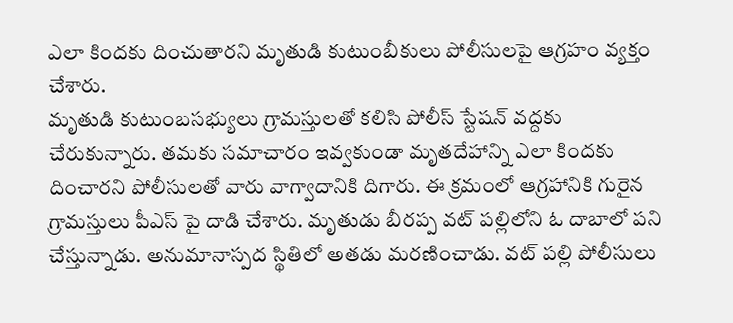ఎలా కిందకు దించుతారని మృతుడి కుటుంబీకులు పోలీసులపై ఆగ్రహం వ్యక్తం చేశారు.
మృతుడి కుటుంబసభ్యులు గ్రామస్తులతో కలిసి పోలీస్ స్టేషన్ వద్దకు చేరుకున్నారు. తమకు సమాచారం ఇవ్వకుండా మృతదేహాన్ని ఎలా కిందకు దించారని పోలీసులతో వారు వాగ్వాదానికి దిగారు. ఈ క్రమంలో ఆగ్రహానికి గురైన గ్రామస్తులు పీఎస్ పై దాడి చేశారు. మృతుడు బీరప్ప వట్ పల్లిలోని ఓ దాబాలో పని చేస్తున్నాడు. అనుమానాస్పద స్థితిలో అతడు మరణించాడు. వట్ పల్లి పోలీసులు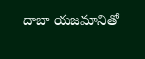దాబా యజమానితో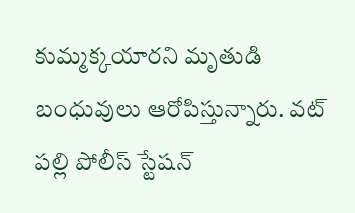కుమ్మక్కయారని మృతుడి బంధువులు ఆరోపిస్తున్నారు. వట్ పల్లి పోలీస్ స్టేషన్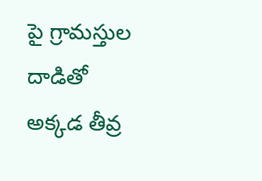పై గ్రామస్తుల దాడితో అక్కడ తీవ్ర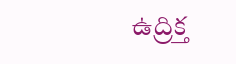ఉద్రిక్త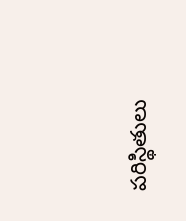పరిస్థితులు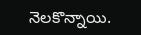నెలకొన్నాయి.